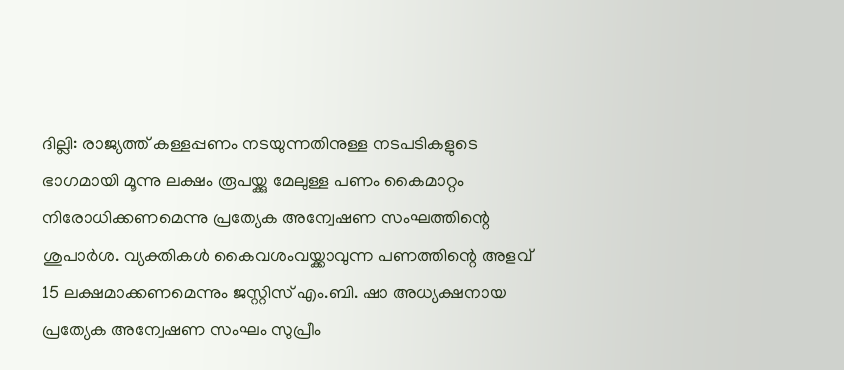ദില്ലി: രാജ്യത്ത് കള്ളപ്പണം നടയുന്നതിനുള്ള നടപടികളുടെ ഭാഗമായി മൂന്നു ലക്ഷം രൂപയ്ക്കു മേലുള്ള പണം കൈമാറ്റം നിരോധിക്കണമെന്നു പ്രത്യേക അന്വേഷണ സംഘത്തിന്റെ ശുപാര്‍ശ. വ്യക്തികള്‍ കൈവശംവയ്ക്കാവുന്ന പണത്തിന്റെ അളവ് 15 ലക്ഷമാക്കണമെന്നും ജസ്റ്റിസ് എം.ബി. ഷാ അധ്യക്ഷനായ പ്രത്യേക അന്വേഷണ സംഘം സുപ്രീം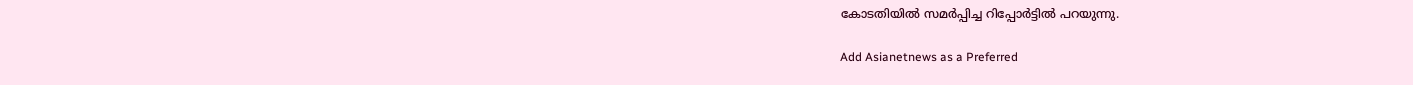കോടതിയില്‍ സമര്‍പ്പിച്ച റിപ്പോര്‍ട്ടില്‍ പറയുന്നു.

Add Asianetnews as a Preferred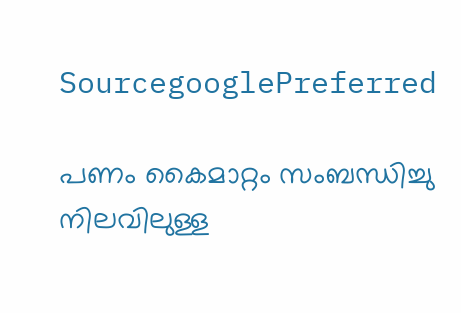SourcegooglePreferred

പണം കൈമാറ്റം സംബന്ധിച്ചു നിലവിലുള്ള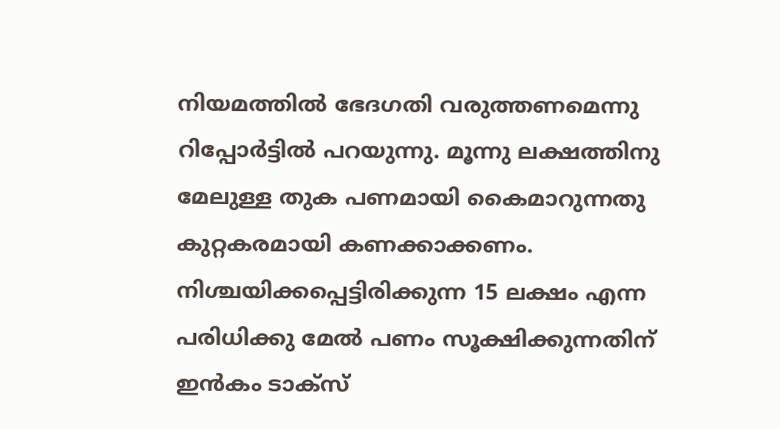നിയമത്തില്‍ ഭേദഗതി വരുത്തണമെന്നു റിപ്പോര്‍ട്ടില്‍ പറയുന്നു. മൂന്നു ലക്ഷത്തിനു മേലുള്ള തുക പണമായി കൈമാറുന്നതു കുറ്റകരമായി കണക്കാക്കണം. നിശ്ചയിക്കപ്പെട്ടിരിക്കുന്ന 15 ലക്ഷം എന്ന പരിധിക്കു മേല്‍ പണം സൂക്ഷിക്കുന്നതിന് ഇന്‍കം ടാക്സ്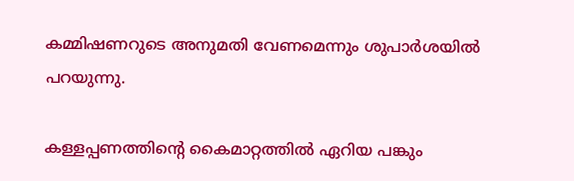കമ്മിഷണറുടെ അനുമതി വേണമെന്നും ശുപാര്‍ശയില്‍ പറയുന്നു.

കള്ളപ്പണത്തിന്റെ കൈമാറ്റത്തില്‍ ഏറിയ പങ്കും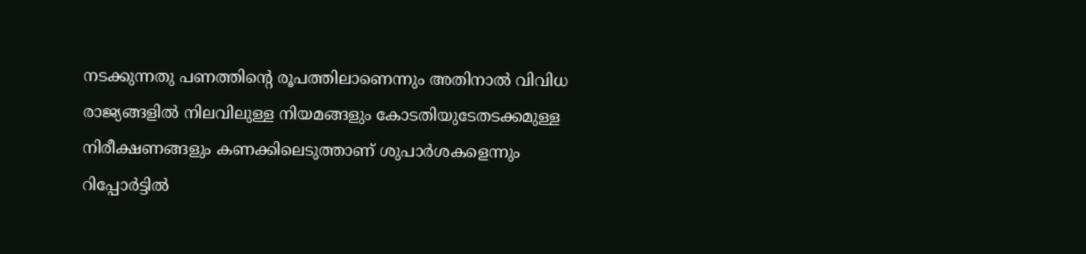നടക്കുന്നതു പണത്തിന്റെ രൂപത്തിലാണെന്നും അതിനാല്‍ വിവിധ രാജ്യങ്ങളില്‍ നിലവിലുള്ള നിയമങ്ങളും കോടതിയുടേതടക്കമുള്ള നിരീക്ഷണങ്ങളും കണക്കിലെടുത്താണ് ശുപാര്‍ശകളെന്നും റിപ്പോര്‍ട്ടില്‍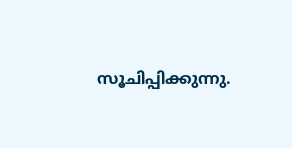സൂചിപ്പിക്കുന്നു.